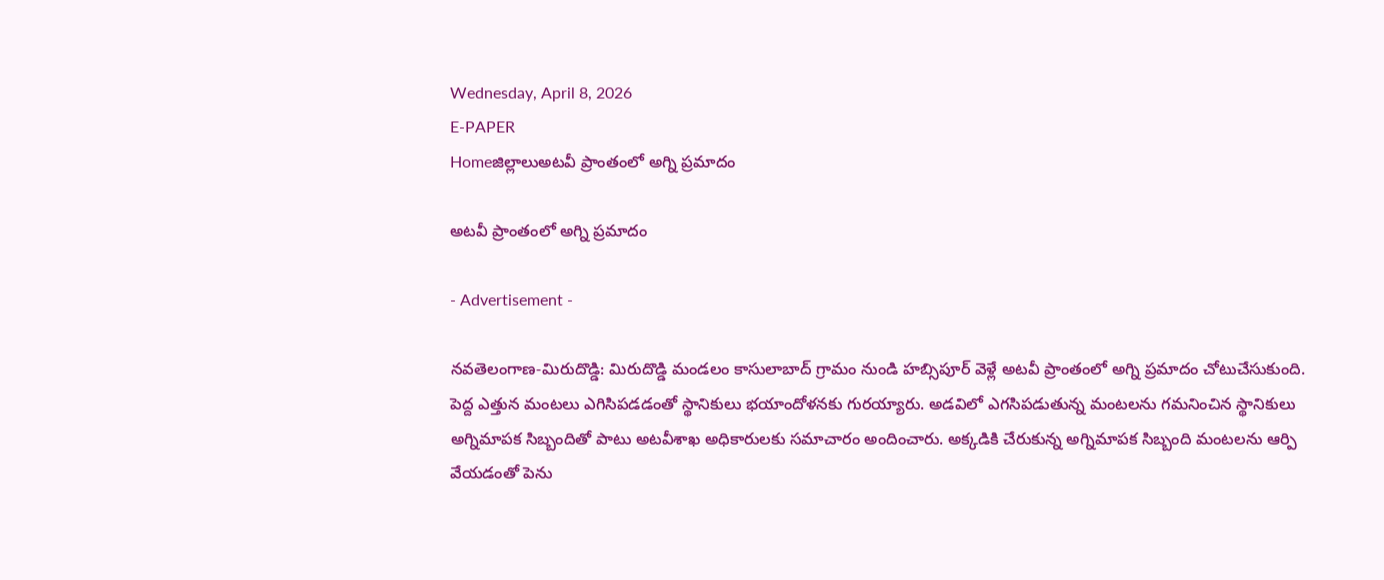Wednesday, April 8, 2026
E-PAPER
Homeజిల్లాలుఅటవీ ప్రాంతంలో అగ్ని ప్రమాదం

అటవీ ప్రాంతంలో అగ్ని ప్రమాదం

- Advertisement -

నవతెలంగాణ-మిరుదొడ్డి: మిరుదొడ్డి మండలం కాసులాబాద్ గ్రామం నుండి హబ్సిపూర్ వెళ్లే అటవీ ప్రాంతంలో అగ్ని ప్రమాదం చోటుచేసుకుంది. పెద్ద ఎత్తున మంటలు ఎగిసిపడడంతో స్థానికులు భయాందోళనకు గురయ్యారు. అడవిలో ఎగసిపడుతున్న మంటలను గమనించిన స్థానికులు అగ్నిమాపక సిబ్బందితో పాటు అటవీశాఖ అధికారులకు సమాచారం అందించారు. అక్కడికి చేరుకున్న అగ్నిమాపక సిబ్బంది మంటలను ఆర్పి వేయడంతో పెను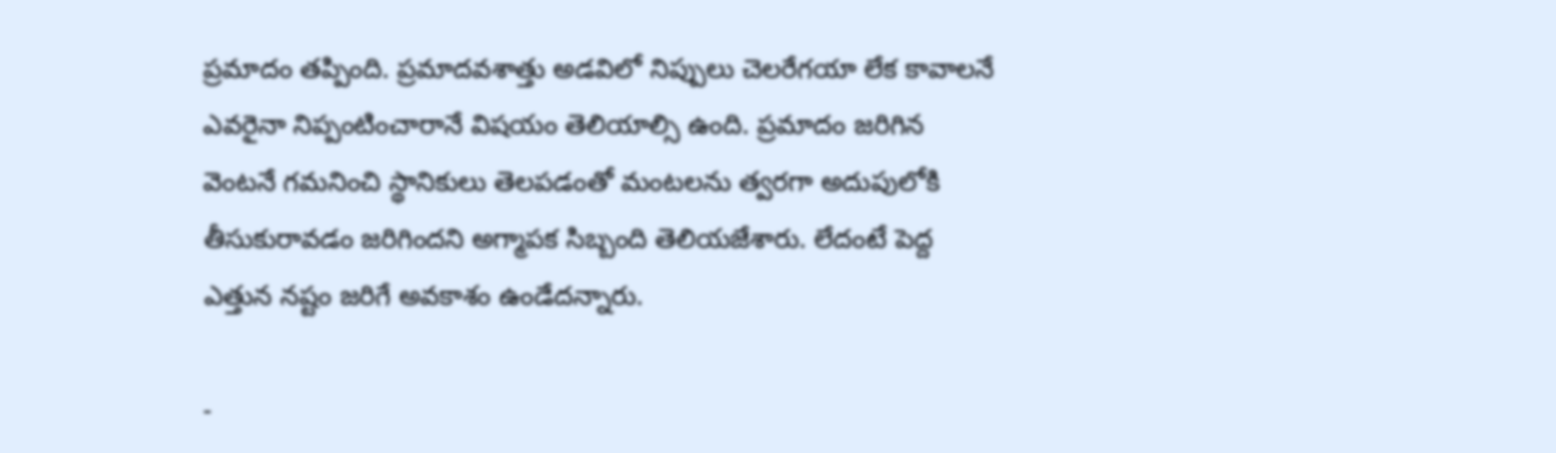ప్రమాదం తప్పింది. ప్రమాదవశాత్తు అడవిలో నిప్పులు చెలరేగయా లేక కావాలనే ఎవరైనా నిప్పంటించారానే విషయం తెలియాల్సి ఉంది. ప్రమాదం జరిగిన వెంటనే గమనించి స్థానికులు తెలపడంతో మంటలను త్వరగా అదుపులోకి తీసుకురావడం జరిగిందని అగ్మాపక సిబ్బంది తెలియజేశారు. లేదంటే పెద్ద ఎత్తున నష్టం జరిగే అవకాశం ఉండేదన్నారు.

-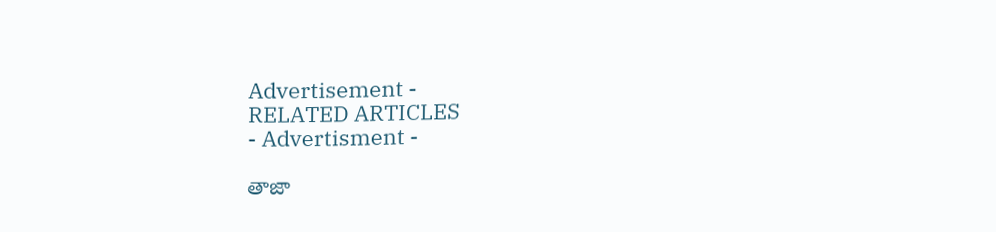Advertisement -
RELATED ARTICLES
- Advertisment -

తాజా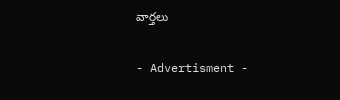వార్తలు

- Advertisment -